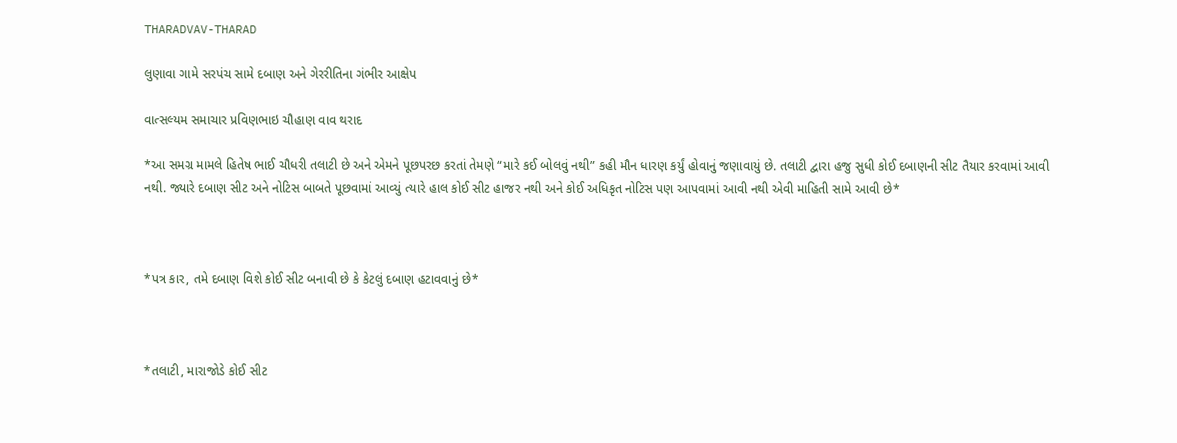THARADVAV-THARAD

લુણાવા ગામે સરપંચ સામે દબાણ અને ગેરરીતિના ગંભીર આક્ષેપ

વાત્સલ્યમ સમાચાર પ્રવિણભાઇ ચૌહાણ વાવ થરાદ

*આ સમગ્ર મામલે હિતેષ ભાઈ ચૌધરી તલાટી છે અને એમને પૂછપરછ કરતાં તેમણે “મારે કઈ બોલવું નથી” કહી મૌન ધારણ કર્યું હોવાનું જણાવાયું છે. તલાટી દ્વારા હજુ સુધી કોઈ દબાણની સીટ તૈયાર કરવામાં આવી નથી. જ્યારે દબાણ સીટ અને નોટિસ બાબતે પૂછવામાં આવ્યું ત્યારે હાલ કોઈ સીટ હાજર નથી અને કોઈ અધિકૃત નોટિસ પણ આપવામાં આવી નથી એવી માહિતી સામે આવી છે*



*પત્ર કાર, તમે દબાણ વિશે કોઈ સીટ બનાવી છે કે કેટલું દબાણ હટાવવાનું છે*



*તલાટી, મારાજોડે કોઈ સીટ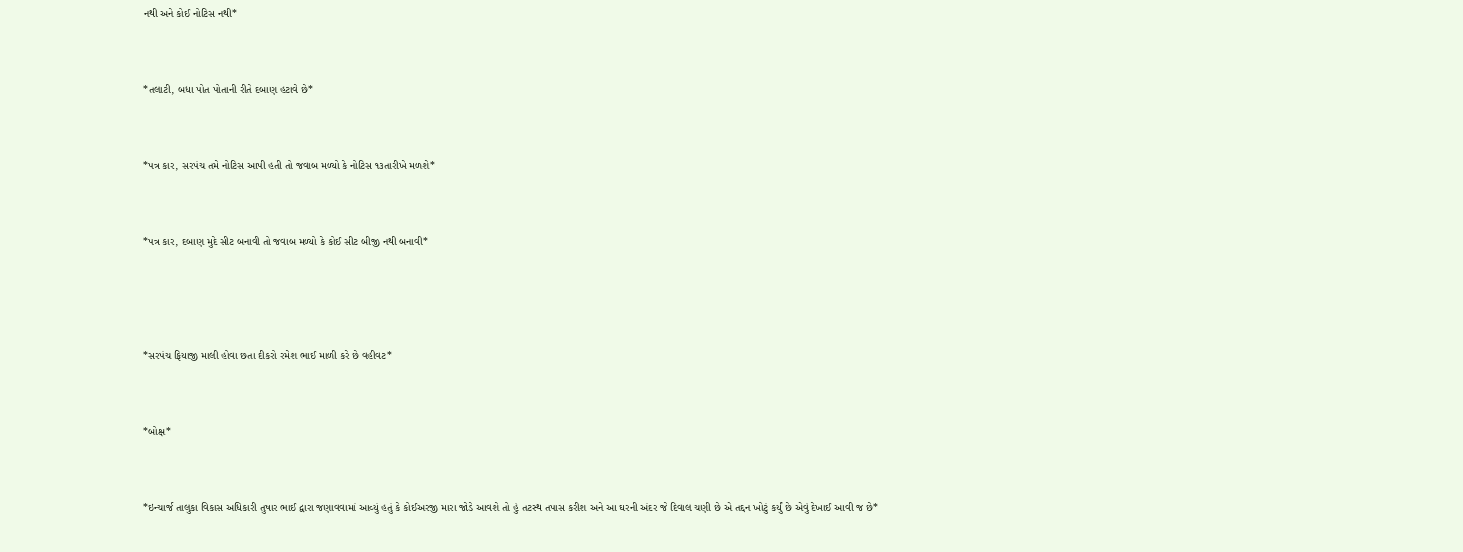નથી અને કોઈ નોટિસ નથી*



*તલાટી, બધા પોત પોતાની રીતે દબાણ હટાવે છે*



*પત્ર કાર, સરપંચ તમે નોટિસ આપી હતી તો જવાબ મળ્યો કે નોટિસ ૧૩તારીખે મળશે*



*પત્ર કાર, દબાણ મુદે સીટ બનાવી તો જવાબ મળ્યો કે કોઈ સીટ બીજી નથી બનાવી*





*સરપંચ ફિયાજી માલી હોવા છતા દીકરો રમેશ ભાઈ માળી કરે છે વહીવટ*



*બોક્ષ*



*ઇન્ચાર્જ તાલુકા વિકાસ અધિકારી તુષાર ભાઈ દ્વારા જણાવવામાં આવ્યું હતું કે કોઈઅરજી મારા જોડે આવશે તો હું તટસ્થ તપાસ કરીશ અને આ ઘરની અંદર જે દિવાલ ચણી છે એ તદ્દન ખોટું કર્યું છે એવું દેખાઈ આવી જ છે*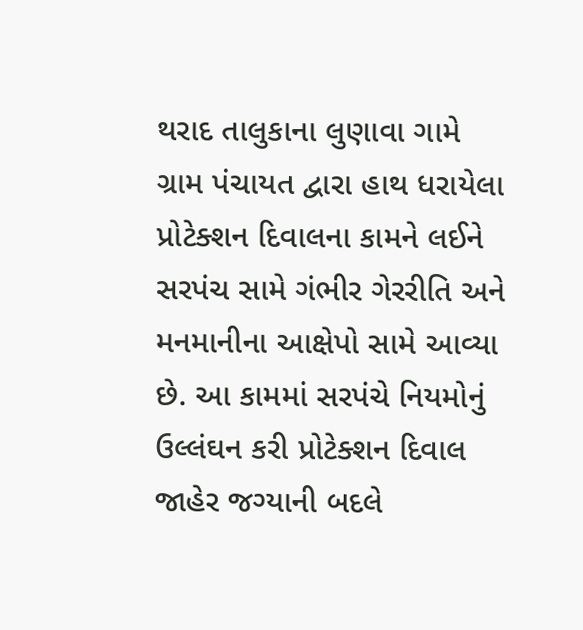થરાદ તાલુકાના લુણાવા ગામે ગ્રામ પંચાયત દ્વારા હાથ ધરાયેલા પ્રોટેક્શન દિવાલના કામને લઈને સરપંચ સામે ગંભીર ગેરરીતિ અને મનમાનીના આક્ષેપો સામે આવ્યા છે. આ કામમાં સરપંચે નિયમોનું ઉલ્લંઘન કરી પ્રોટેક્શન દિવાલ જાહેર જગ્યાની બદલે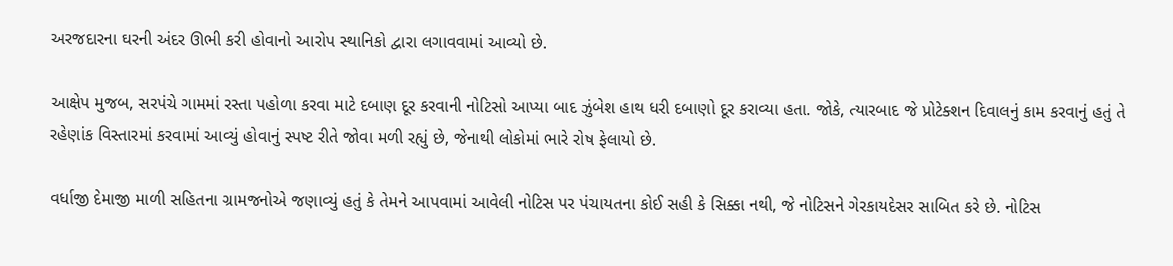અરજદારના ઘરની અંદર ઊભી કરી હોવાનો આરોપ સ્થાનિકો દ્વારા લગાવવામાં આવ્યો છે.

આક્ષેપ મુજબ, સરપંચે ગામમાં રસ્તા પહોળા કરવા માટે દબાણ દૂર કરવાની નોટિસો આપ્યા બાદ ઝુંબેશ હાથ ધરી દબાણો દૂર કરાવ્યા હતા. જોકે, ત્યારબાદ જે પ્રોટેક્શન દિવાલનું કામ કરવાનું હતું તે રહેણાંક વિસ્તારમાં કરવામાં આવ્યું હોવાનું સ્પષ્ટ રીતે જોવા મળી રહ્યું છે, જેનાથી લોકોમાં ભારે રોષ ફેલાયો છે.

વર્ધાજી દેમાજી માળી સહિતના ગ્રામજનોએ જણાવ્યું હતું કે તેમને આપવામાં આવેલી નોટિસ પર પંચાયતના કોઈ સહી કે સિક્કા નથી, જે નોટિસને ગેરકાયદેસર સાબિત કરે છે. નોટિસ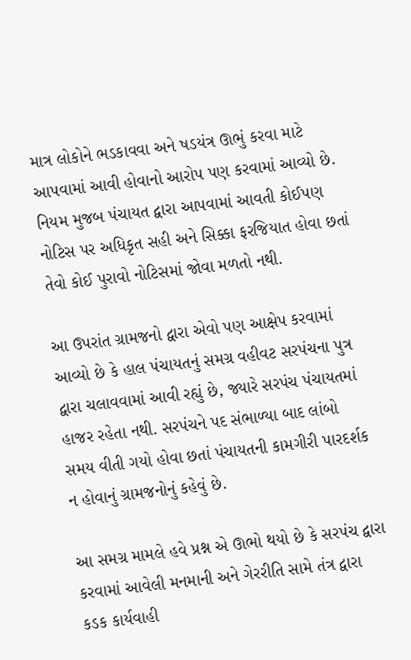માત્ર લોકોને ભડકાવવા અને ષડયંત્ર ઊભું કરવા માટે આપવામાં આવી હોવાનો આરોપ પણ કરવામાં આવ્યો છે. નિયમ મુજબ પંચાયત દ્વારા આપવામાં આવતી કોઈપણ નોટિસ પર અધિકૃત સહી અને સિક્કા ફરજિયાત હોવા છતાં તેવો કોઈ પુરાવો નોટિસમાં જોવા મળતો નથી.

આ ઉપરાંત ગ્રામજનો દ્વારા એવો પણ આક્ષેપ કરવામાં આવ્યો છે કે હાલ પંચાયતનું સમગ્ર વહીવટ સરપંચના પુત્ર દ્વારા ચલાવવામાં આવી રહ્યું છે, જ્યારે સરપંચ પંચાયતમાં હાજર રહેતા નથી. સરપંચને પદ સંભાળ્યા બાદ લાંબો સમય વીતી ગયો હોવા છતાં પંચાયતની કામગીરી પારદર્શક ન હોવાનું ગ્રામજનોનું કહેવું છે.

આ સમગ્ર મામલે હવે પ્રશ્ન એ ઊભો થયો છે કે સરપંચ દ્વારા કરવામાં આવેલી મનમાની અને ગેરરીતિ સામે તંત્ર દ્વારા કડક કાર્યવાહી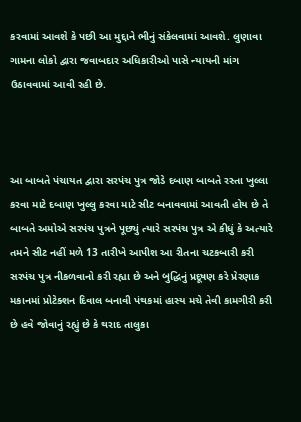કરવામાં આવશે કે પછી આ મુદ્દાને ભીનું સંકેલવામાં આવશે. લુણાવા ગામના લોકો દ્વારા જવાબદાર અધિકારીઓ પાસે ન્યાયની માંગ ઉઠાવવામાં આવી રહી છે.



આ બાબતે પંચાયત દ્વારા સરપંચ પુત્ર જોડે દબાણ બાબતે રસ્તા ખુલ્લા કરવા માટે દબાણ ખુલ્લુ કરવા માટે સીટ બનાવવામાં આવતી હોય છે તે બાબતે અમોએ સરપંચ પુત્રને પૂછ્યું ત્યારે સરપંચ પુત્ર એ કીધું કે અત્યારે તમને સીટ નહીં મળે 13 તારીખે આપીશ આ રીતના ચટકબારી કરી સરપંચ પુત્ર નીકળવાનો કરી રહ્યા છે અને બુદ્ધિનું પ્રદૂષણ કરે પ્રેરણાક મકાનમાં પ્રોટેક્શન દિવાલ બનાવી પંથકમાં હાસ્ય મચે તેવી કામગીરી કરી છે હવે જોવાનું રહ્યું છે કે થરાદ તાલુકા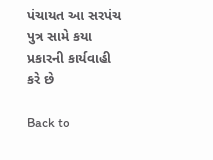પંચાયત આ સરપંચ પુત્ર સામે કયા પ્રકારની કાર્યવાહી કરે છે

Back to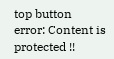top button
error: Content is protected !!